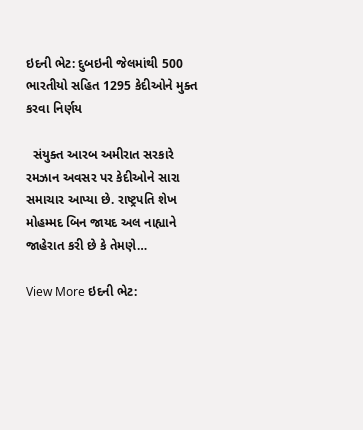ઇદની ભેટ: દુબઇની જેલમાંથી 500 ભારતીયો સહિત 1295 કેદીઓને મુક્ત કરવા નિર્ણય

  સંયુક્ત આરબ અમીરાત સરકારે રમઝાન અવસર પર કેદીઓને સારા સમાચાર આપ્યા છે. રાષ્ટ્રપતિ શેખ મોહમ્મદ બિન જાયદ અલ નાહ્યાને જાહેરાત કરી છે કે તેમણે…

View More ઇદની ભેટ: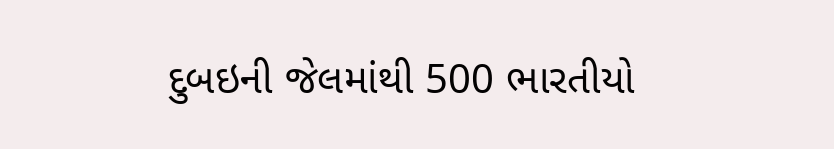દુબઇની જેલમાંથી 500 ભારતીયો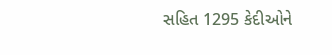સહિત 1295 કેદીઓને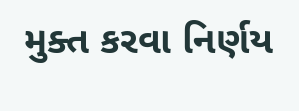મુક્ત કરવા નિર્ણય